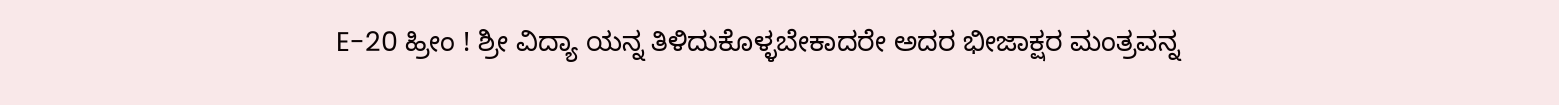E-20 ಹ್ರೀಂ ! ಶ್ರೀ ವಿದ್ಯಾ ಯನ್ನ ತಿಳಿದುಕೊಳ್ಳಬೇಕಾದರೇ ಅದರ ಭೀಜಾಕ್ಷರ ಮಂತ್ರವನ್ನ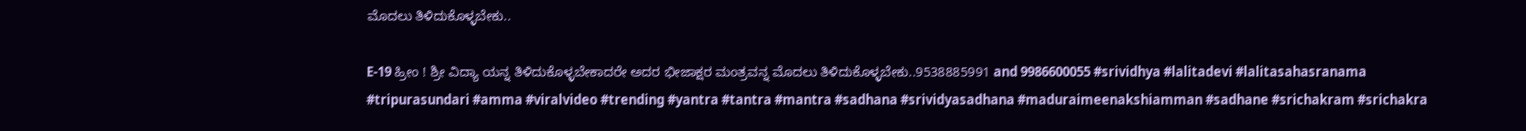ಮೊದಲು ತಿಳಿದುಕೊಳ್ಳಬೇಕು..

E-19 ಹ್ರೀಂ ! ಶ್ರೀ ವಿದ್ಯಾ ಯನ್ನ ತಿಳಿದುಕೊಳ್ಳಬೇಕಾದರೇ ಅದರ ಭೀಜಾಕ್ಷರ ಮಂತ್ರವನ್ನ ಮೊದಲು ತಿಳಿದುಕೊಳ್ಳಬೇಕು..9538885991 and 9986600055 #srividhya #lalitadevi #lalitasahasranama #tripurasundari #amma #viralvideo #trending #yantra #tantra #mantra #sadhana #srividyasadhana #maduraimeenakshiamman #sadhane #srichakram #srichakra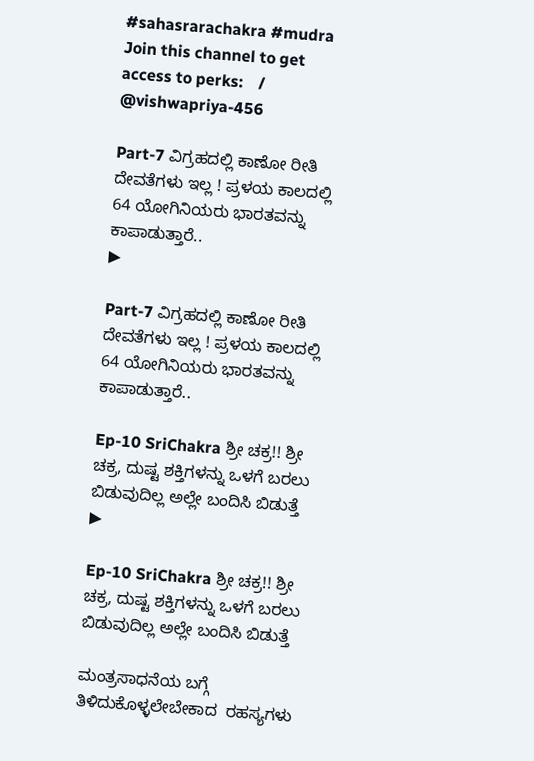#sahasrarachakra #mudra Join this channel to get access to perks:    / @vishwapriya-456

Part-7 ವಿಗ್ರಹದಲ್ಲಿ ಕಾಣೋ ರೀತಿ ದೇವತೆಗಳು ಇಲ್ಲ ! ಪ್ರಳಯ ಕಾಲದಲ್ಲಿ 64 ಯೋಗಿನಿಯರು ಭಾರತವನ್ನು ಕಾಪಾಡುತ್ತಾರೆ..
▶

Part-7 ವಿಗ್ರಹದಲ್ಲಿ ಕಾಣೋ ರೀತಿ ದೇವತೆಗಳು ಇಲ್ಲ ! ಪ್ರಳಯ ಕಾಲದಲ್ಲಿ 64 ಯೋಗಿನಿಯರು ಭಾರತವನ್ನು ಕಾಪಾಡುತ್ತಾರೆ..

Ep-10 SriChakra ಶ್ರೀ ಚಕ್ರ!! ಶ್ರೀ ಚಕ್ರ, ದುಷ್ಟ ಶಕ್ತಿಗಳನ್ನು ಒಳಗೆ ಬರಲು ಬಿಡುವುದಿಲ್ಲ ಅಲ್ಲೇ ಬಂದಿಸಿ ಬಿಡುತ್ತೆ
▶

Ep-10 SriChakra ಶ್ರೀ ಚಕ್ರ!! ಶ್ರೀ ಚಕ್ರ, ದುಷ್ಟ ಶಕ್ತಿಗಳನ್ನು ಒಳಗೆ ಬರಲು ಬಿಡುವುದಿಲ್ಲ ಅಲ್ಲೇ ಬಂದಿಸಿ ಬಿಡುತ್ತೆ

ಮಂತ್ರಸಾಧನೆಯ ಬಗ್ಗೆ ತಿಳಿದುಕೊಳ್ಳಲೇಬೇಕಾದ  ರಹಸ್ಯಗಳು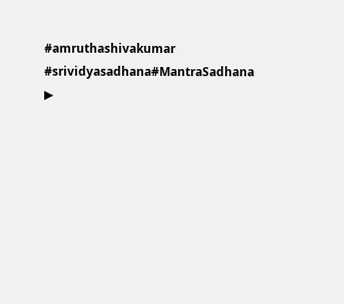#amruthashivakumar #srividyasadhana#MantraSadhana
▶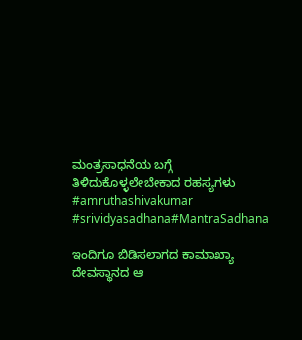ಮಂತ್ರಸಾಧನೆಯ ಬಗ್ಗೆ ತಿಳಿದುಕೊಳ್ಳಲೇಬೇಕಾದ ರಹಸ್ಯಗಳು #amruthashivakumar #srividyasadhana#MantraSadhana

ಇಂದಿಗೂ ಬಿಡಿಸಲಾಗದ ಕಾಮಾಖ್ಯಾ ದೇವಸ್ಥಾನದ ಆ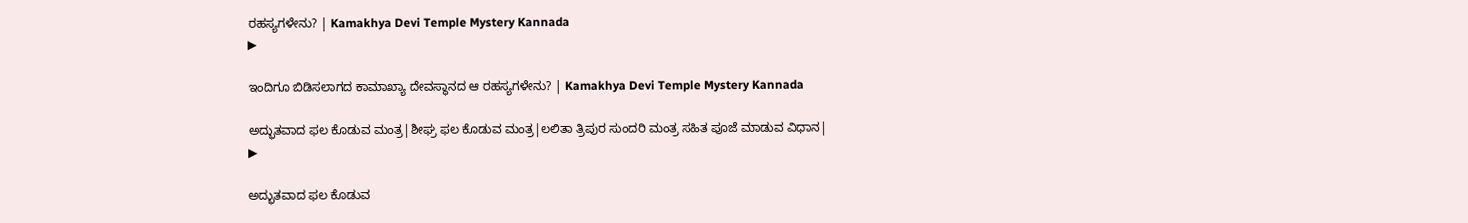ರಹಸ್ಯಗಳೇನು? | Kamakhya Devi Temple Mystery Kannada
▶

ಇಂದಿಗೂ ಬಿಡಿಸಲಾಗದ ಕಾಮಾಖ್ಯಾ ದೇವಸ್ಥಾನದ ಆ ರಹಸ್ಯಗಳೇನು? | Kamakhya Devi Temple Mystery Kannada

ಅದ್ಭುತವಾದ ಫಲ ಕೊಡುವ ಮಂತ್ರ|ಶೀಘ್ರ ಫಲ ಕೊಡುವ ಮಂತ್ರ|ಲಲಿತಾ ತ್ರಿಪುರ ಸುಂದರಿ ಮಂತ್ರ ಸಹಿತ ಪೂಜೆ ಮಾಡುವ ವಿಧಾನ|
▶

ಅದ್ಭುತವಾದ ಫಲ ಕೊಡುವ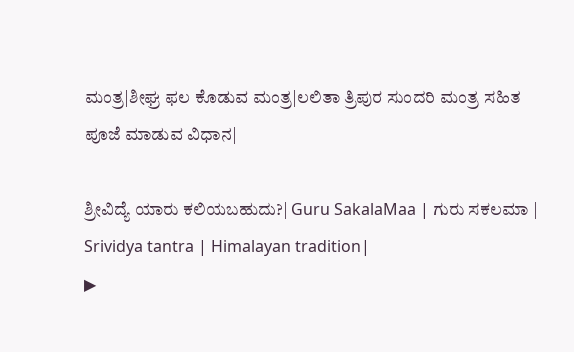ಮಂತ್ರ|ಶೀಘ್ರ ಫಲ ಕೊಡುವ ಮಂತ್ರ|ಲಲಿತಾ ತ್ರಿಪುರ ಸುಂದರಿ ಮಂತ್ರ ಸಹಿತ ಪೂಜೆ ಮಾಡುವ ವಿಧಾನ|

ಶ್ರೀವಿದ್ಯೆ ಯಾರು ಕಲಿಯಬಹುದು?| Guru SakalaMaa | ಗುರು ಸಕಲಮಾ | Srividya tantra | Himalayan tradition|
▶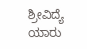ಶ್ರೀವಿದ್ಯೆ ಯಾರು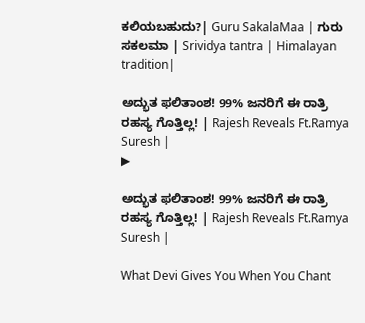ಕಲಿಯಬಹುದು?| Guru SakalaMaa | ಗುರು ಸಕಲಮಾ | Srividya tantra | Himalayan tradition|

ಅದ್ಭುತ ಫಲಿತಾಂಶ! 99% ಜನರಿಗೆ ಈ ರಾತ್ರಿ ರಹಸ್ಯ ಗೊತ್ತಿಲ್ಲ! | Rajesh Reveals Ft.Ramya Suresh |
▶

ಅದ್ಭುತ ಫಲಿತಾಂಶ! 99% ಜನರಿಗೆ ಈ ರಾತ್ರಿ ರಹಸ್ಯ ಗೊತ್ತಿಲ್ಲ! | Rajesh Reveals Ft.Ramya Suresh |

What Devi Gives You When You Chant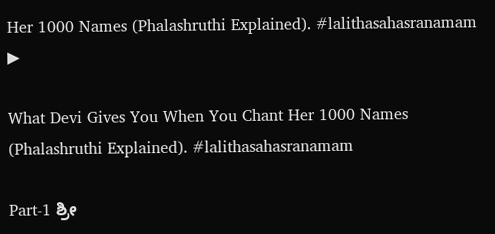Her 1000 Names (Phalashruthi Explained). #lalithasahasranamam
▶

What Devi Gives You When You Chant Her 1000 Names (Phalashruthi Explained). #lalithasahasranamam

Part-1 ಶ್ರೀ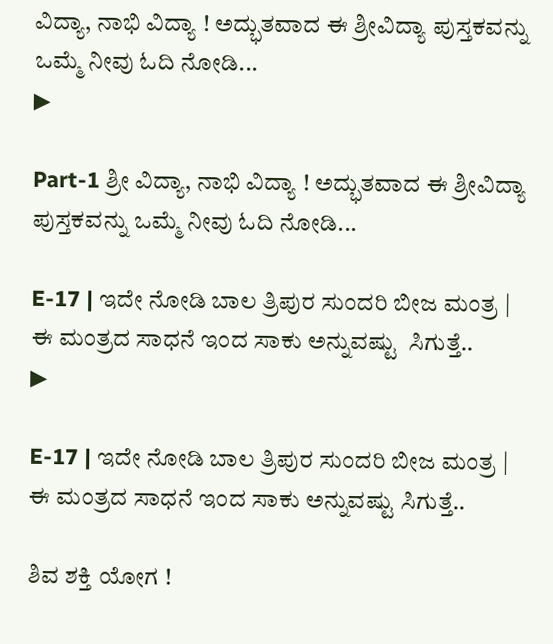ವಿದ್ಯಾ, ನಾಭಿ ವಿದ್ಯಾ ! ಅದ್ಭುತವಾದ ಈ ಶ್ರೀವಿದ್ಯಾ ಪುಸ್ತಕವನ್ನು ಒಮ್ಮೆ ನೀವು ಓದಿ ನೋಡಿ...
▶

Part-1 ಶ್ರೀ ವಿದ್ಯಾ, ನಾಭಿ ವಿದ್ಯಾ ! ಅದ್ಭುತವಾದ ಈ ಶ್ರೀವಿದ್ಯಾ ಪುಸ್ತಕವನ್ನು ಒಮ್ಮೆ ನೀವು ಓದಿ ನೋಡಿ...

E-17 | ಇದೇ ನೋಡಿ ಬಾಲ ತ್ರಿಪುರ ಸುಂದರಿ ಬೀಜ ಮಂತ್ರ | ಈ ಮಂತ್ರದ ಸಾಧನೆ ಇಂದ ಸಾಕು ಅನ್ನುವಷ್ಟು  ಸಿಗುತ್ತೆ..
▶

E-17 | ಇದೇ ನೋಡಿ ಬಾಲ ತ್ರಿಪುರ ಸುಂದರಿ ಬೀಜ ಮಂತ್ರ | ಈ ಮಂತ್ರದ ಸಾಧನೆ ಇಂದ ಸಾಕು ಅನ್ನುವಷ್ಟು ಸಿಗುತ್ತೆ..

ಶಿವ ಶಕ್ತಿ ಯೋಗ !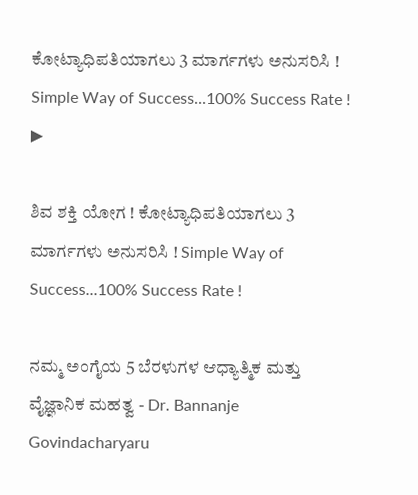ಕೋಟ್ಯಾಧಿಪತಿಯಾಗಲು 3 ಮಾರ್ಗಗಳು ಅನುಸರಿಸಿ ! Simple Way of Success...100% Success Rate !
▶

ಶಿವ ಶಕ್ತಿ ಯೋಗ ! ಕೋಟ್ಯಾಧಿಪತಿಯಾಗಲು 3 ಮಾರ್ಗಗಳು ಅನುಸರಿಸಿ ! Simple Way of Success...100% Success Rate !

ನಮ್ಮ ಅಂಗೈಯ 5 ಬೆರಳುಗಳ ಆಧ್ಯಾತ್ಮಿಕ ಮತ್ತು ವೈಜ್ಞಾನಿಕ ಮಹತ್ವ - Dr. Bannanje Govindacharyaru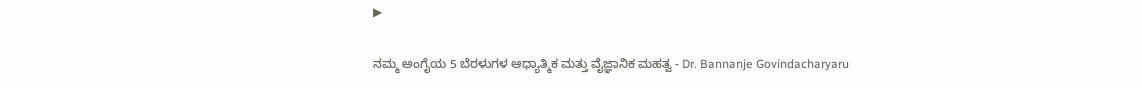▶

ನಮ್ಮ ಅಂಗೈಯ 5 ಬೆರಳುಗಳ ಆಧ್ಯಾತ್ಮಿಕ ಮತ್ತು ವೈಜ್ಞಾನಿಕ ಮಹತ್ವ - Dr. Bannanje Govindacharyaru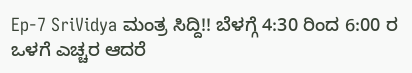Ep-7 SriVidya ಮಂತ್ರ ಸಿದ್ದಿ!! ಬೆಳಗ್ಗೆ 4:30 ರಿಂದ 6:00 ರ ಒಳಗೆ ಎಚ್ಚರ ಆದರೆ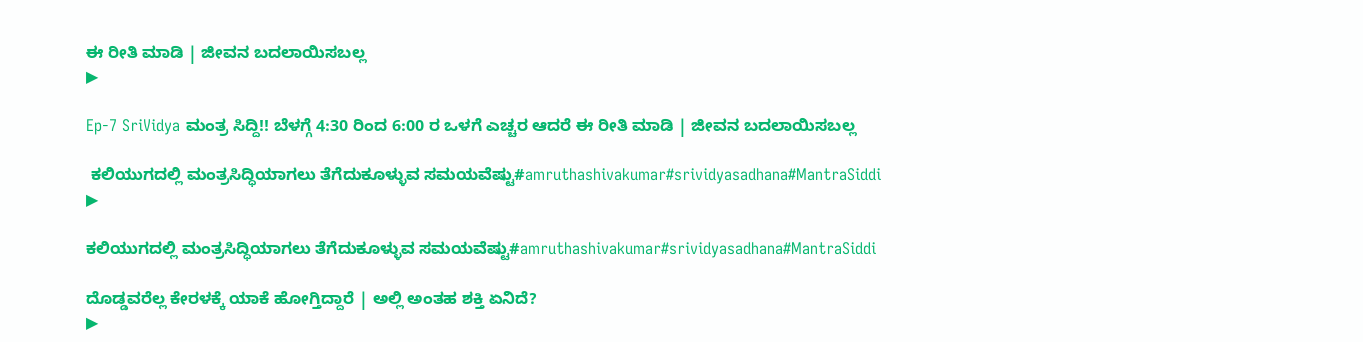ಈ ರೀತಿ ಮಾಡಿ | ಜೀವನ ಬದಲಾಯಿಸಬಲ್ಲ
▶

Ep-7 SriVidya ಮಂತ್ರ ಸಿದ್ದಿ!! ಬೆಳಗ್ಗೆ 4:30 ರಿಂದ 6:00 ರ ಒಳಗೆ ಎಚ್ಚರ ಆದರೆ ಈ ರೀತಿ ಮಾಡಿ | ಜೀವನ ಬದಲಾಯಿಸಬಲ್ಲ

 ಕಲಿಯುಗದಲ್ಲಿ ಮಂತ್ರಸಿದ್ಧಿಯಾಗಲು ತೆಗೆದುಕೂಳ್ಳುವ ಸಮಯವೆಷ್ಟು#amruthashivakumar#srividyasadhana#MantraSiddi
▶

ಕಲಿಯುಗದಲ್ಲಿ ಮಂತ್ರಸಿದ್ಧಿಯಾಗಲು ತೆಗೆದುಕೂಳ್ಳುವ ಸಮಯವೆಷ್ಟು#amruthashivakumar#srividyasadhana#MantraSiddi

ದೊಡ್ಡವರೆಲ್ಲ ಕೇರಳಕ್ಕೆ ಯಾಕೆ ಹೋಗ್ತಿದ್ದಾರೆ | ಅಲ್ಲಿ ಅಂತಹ ಶಕ್ತಿ ಏನಿದೆ?
▶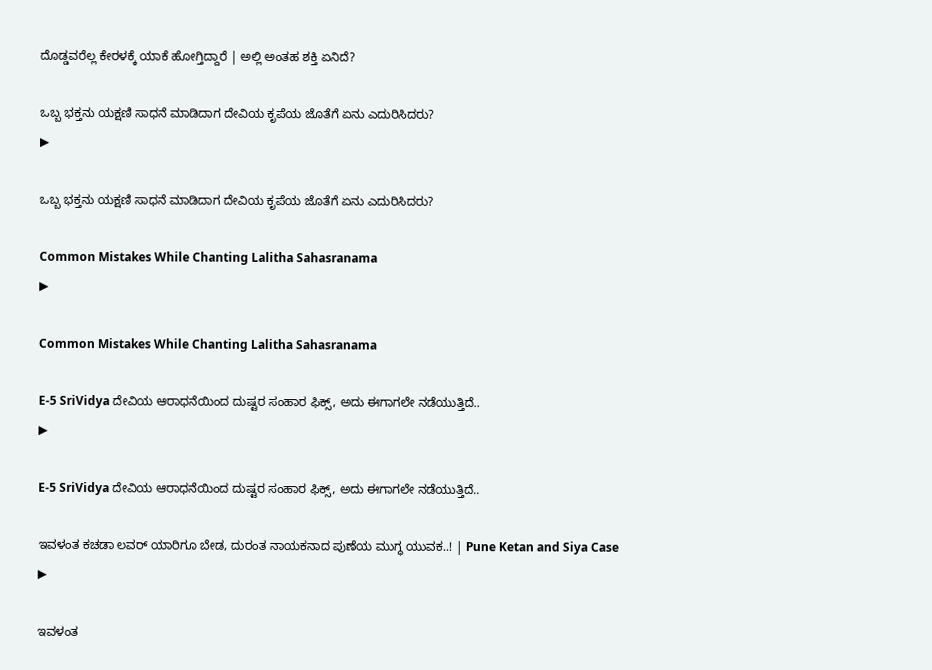ದೊಡ್ಡವರೆಲ್ಲ ಕೇರಳಕ್ಕೆ ಯಾಕೆ ಹೋಗ್ತಿದ್ದಾರೆ | ಅಲ್ಲಿ ಅಂತಹ ಶಕ್ತಿ ಏನಿದೆ?

ಒಬ್ಬ ಭಕ್ತನು ಯಕ್ಷಣಿ ಸಾಧನೆ ಮಾಡಿದಾಗ ದೇವಿಯ ಕೃಪೆಯ ಜೊತೆಗೆ ಏನು ಎದುರಿಸಿದರು?
▶

ಒಬ್ಬ ಭಕ್ತನು ಯಕ್ಷಣಿ ಸಾಧನೆ ಮಾಡಿದಾಗ ದೇವಿಯ ಕೃಪೆಯ ಜೊತೆಗೆ ಏನು ಎದುರಿಸಿದರು?

Common Mistakes While Chanting Lalitha Sahasranama
▶

Common Mistakes While Chanting Lalitha Sahasranama

E-5 SriVidya ದೇವಿಯ ಆರಾಧನೆಯಿಂದ ದುಷ್ಟರ ಸಂಹಾರ ಫಿಕ್ಸ್, ಅದು ಈಗಾಗಲೇ ನಡೆಯುತ್ತಿದೆ..
▶

E-5 SriVidya ದೇವಿಯ ಆರಾಧನೆಯಿಂದ ದುಷ್ಟರ ಸಂಹಾರ ಫಿಕ್ಸ್, ಅದು ಈಗಾಗಲೇ ನಡೆಯುತ್ತಿದೆ..

ಇವಳಂತ ಕಚಡಾ ಲವರ್ ಯಾರಿಗೂ ಬೇಡ, ದುರಂತ ನಾಯಕನಾದ ಪುಣೆಯ ಮುಗ್ಧ ಯುವಕ..! | Pune Ketan and Siya Case
▶

ಇವಳಂತ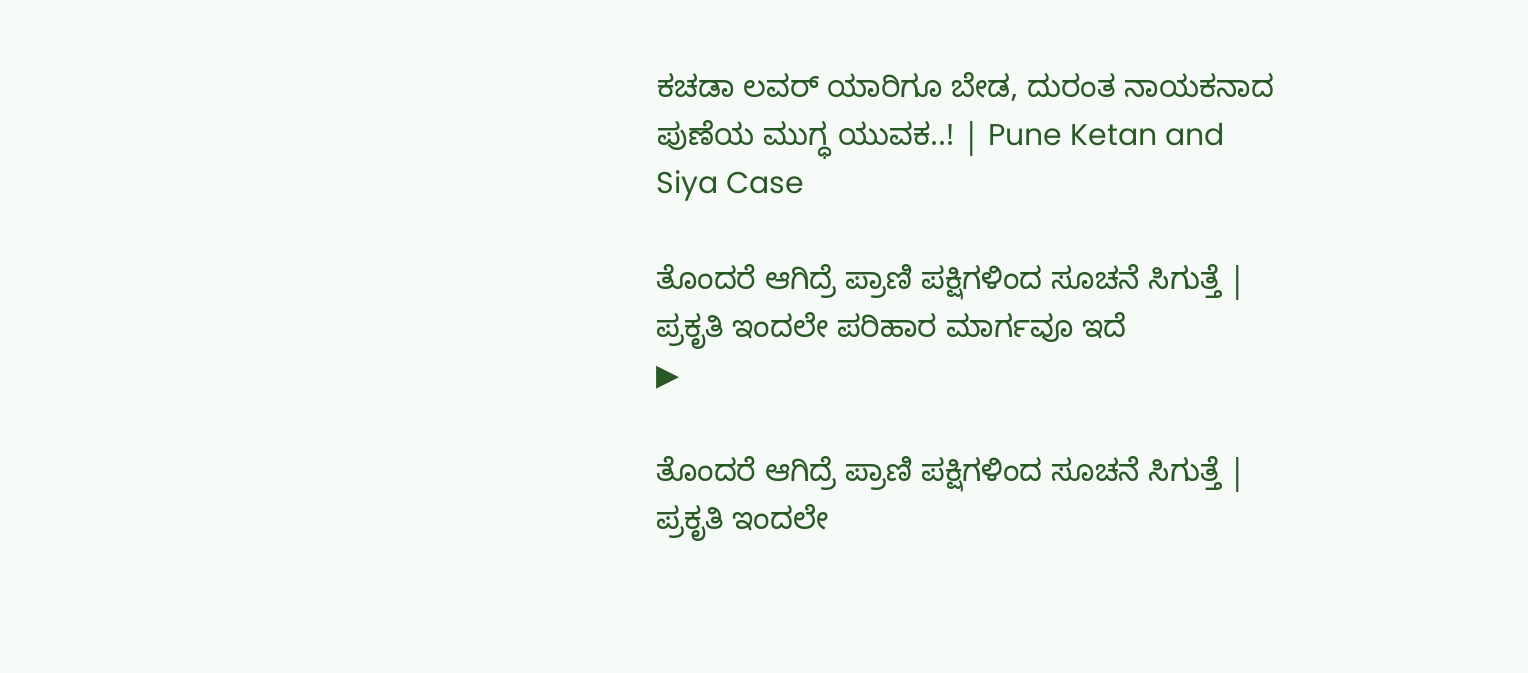ಕಚಡಾ ಲವರ್ ಯಾರಿಗೂ ಬೇಡ, ದುರಂತ ನಾಯಕನಾದ ಪುಣೆಯ ಮುಗ್ಧ ಯುವಕ..! | Pune Ketan and Siya Case

ತೊಂದರೆ ಆಗಿದ್ರೆ ಪ್ರಾಣಿ ಪಕ್ಷಿಗಳಿಂದ ಸೂಚನೆ ಸಿಗುತ್ತೆ | ಪ್ರಕೃತಿ ಇಂದಲೇ ಪರಿಹಾರ ಮಾರ್ಗವೂ ಇದೆ
▶

ತೊಂದರೆ ಆಗಿದ್ರೆ ಪ್ರಾಣಿ ಪಕ್ಷಿಗಳಿಂದ ಸೂಚನೆ ಸಿಗುತ್ತೆ | ಪ್ರಕೃತಿ ಇಂದಲೇ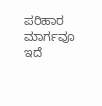ಪರಿಹಾರ ಮಾರ್ಗವೂ ಇದೆ